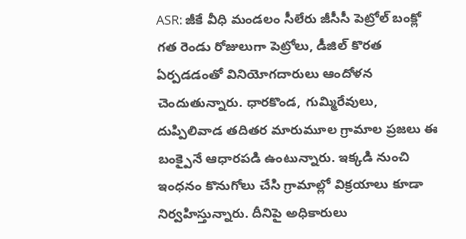ASR: జీకే వీధి మండలం సీలేరు జీసీసీ పెట్రోల్ బంక్లో గత రెండు రోజులుగా పెట్రోలు, డీజిల్ కొరత ఏర్పడడంతో వినియోగదారులు ఆందోళన చెందుతున్నారు. ధారకొండ, గుమ్మిరేవులు, దుప్పిలివాడ తదితర మారుమూల గ్రామాల ప్రజలు ఈ బంక్పైనే ఆధారపడి ఉంటున్నారు. ఇక్కడి నుంచి ఇంధనం కొనుగోలు చేసి గ్రామాల్లో విక్రయాలు కూడా నిర్వహిస్తున్నారు. దీనిపై అధికారులు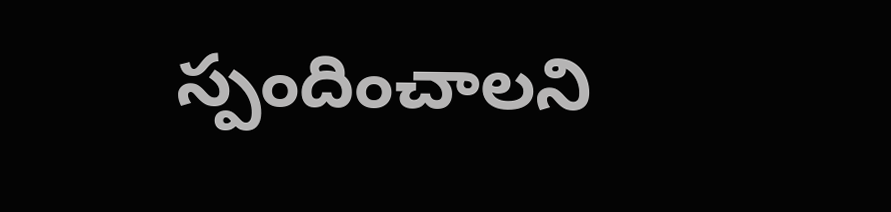స్పందించాలని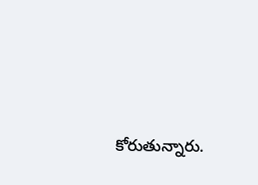కోరుతున్నారు.